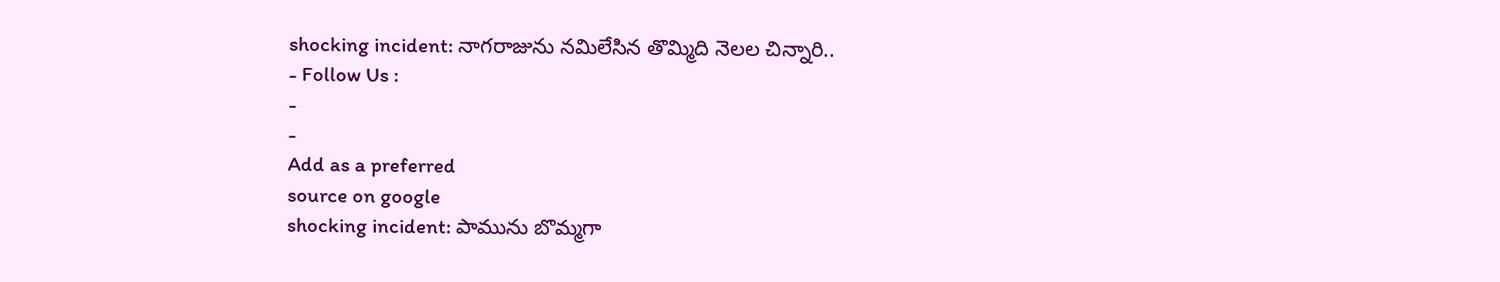shocking incident: నాగరాజును నమిలేసిన తొమ్మిది నెలల చిన్నారి..
- Follow Us :
-
-
Add as a preferred
source on google
shocking incident: పామును బొమ్మగా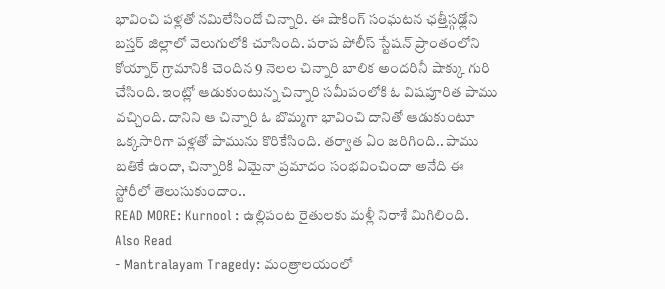భావించి పళ్లతో నమిలేసిందో చిన్నారి. ఈ షాకింగ్ సంఘటన ఛత్తీస్గఢ్లోని బస్తర్ జిల్లాలో వెలుగులోకి చూసింది. పరాప పోలీస్ స్టేషన్ ప్రాంతంలోని కోయ్నార్ గ్రామానికి చెందిన 9 నెలల చిన్నారి బాలిక అందరినీ షాక్కు గురి చేసింది. ఇంట్లో ఆడుకుంటున్న చిన్నారి సమీపంలోకి ఓ విషపూరిత పాము వచ్చింది. దానిని ఆ చిన్నారి ఓ బొమ్మగా భావించి దానితో ఆడుకుంటూ ఒక్కసారిగా పళ్లతో పామును కొరికేసింది. తర్వాత ఏం జరిగింది.. పాము బతికే ఉందా, చిన్నారికి ఏమైనా ప్రమాదం సంభవించిందా అనేది ఈ స్టోరీలో తెలుసుకుందాం..
READ MORE: Kurnool : ఉల్లిపంట రైతులకు మళ్లీ నిరాశే మిగిలింది.
Also Read
- Mantralayam Tragedy: మంత్రాలయంలో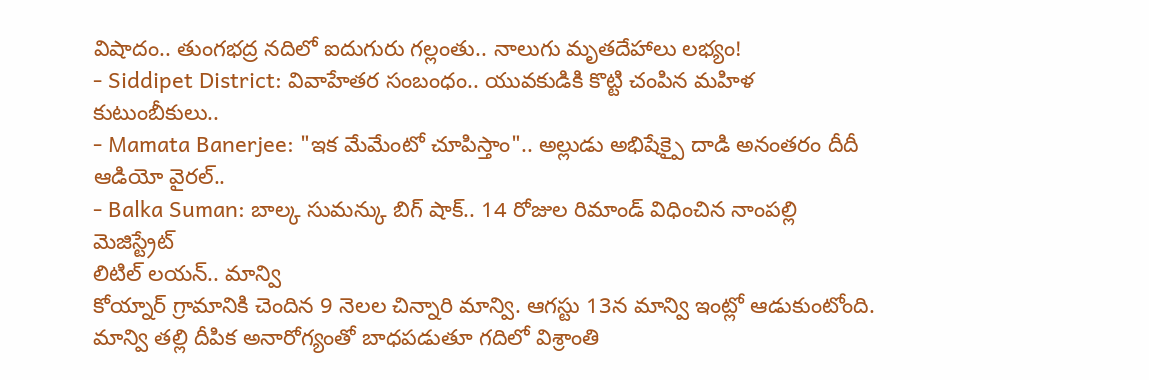విషాదం.. తుంగభద్ర నదిలో ఐదుగురు గల్లంతు.. నాలుగు మృతదేహాలు లభ్యం!
- Siddipet District: వివాహేతర సంబంధం.. యువకుడికి కొట్టి చంపిన మహిళ కుటుంబీకులు..
- Mamata Banerjee: "ఇక మేమేంటో చూపిస్తాం".. అల్లుడు అభిషేక్పై దాడి అనంతరం దీదీ ఆడియో వైరల్..
- Balka Suman: బాల్క సుమన్కు బిగ్ షాక్.. 14 రోజుల రిమాండ్ విధించిన నాంపల్లి మెజిస్ట్రేట్
లిటిల్ లయన్.. మాన్వి
కోయ్నార్ గ్రామానికి చెందిన 9 నెలల చిన్నారి మాన్వి. ఆగస్టు 13న మాన్వి ఇంట్లో ఆడుకుంటోంది. మాన్వి తల్లి దీపిక అనారోగ్యంతో బాధపడుతూ గదిలో విశ్రాంతి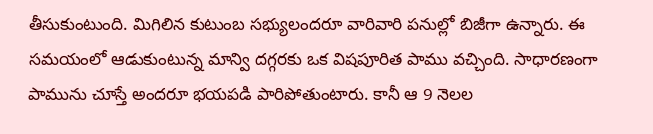తీసుకుంటుంది. మిగిలిన కుటుంబ సభ్యులందరూ వారివారి పనుల్లో బిజీగా ఉన్నారు. ఈ సమయంలో ఆడుకుంటున్న మాన్వి దగ్గరకు ఒక విషపూరిత పాము వచ్చింది. సాధారణంగా పామును చూస్తే అందరూ భయపడి పారిపోతుంటారు. కానీ ఆ 9 నెలల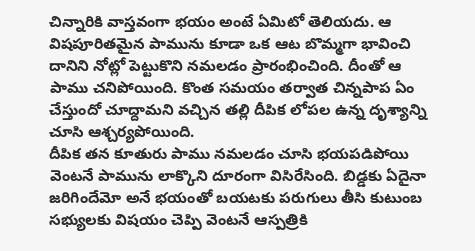చిన్నారికి వాస్తవంగా భయం అంటే ఏమిటో తెలియదు. ఆ విషపూరితమైన పామును కూడా ఒక ఆట బొమ్మగా భావించి దానిని నోట్లో పెట్టుకొని నమలడం ప్రారంభించింది. దీంతో ఆ పాము చనిపోయింది. కొంత సమయం తర్వాత చిన్నపాప ఏం చేస్తుందో చూద్దామని వచ్చిన తల్లి దీపిక లోపల ఉన్న దృశ్యాన్ని చూసి ఆశ్చర్యపోయింది.
దీపిక తన కూతురు పాము నమలడం చూసి భయపడిపోయి వెంటనే పామును లాక్కొని దూరంగా విసిరేసింది. బిడ్డకు ఏదైనా జరిగిందేమో అనే భయంతో బయటకు పరుగులు తీసి కుటుంబ సభ్యులకు విషయం చెప్పి వెంటనే ఆస్పత్రికి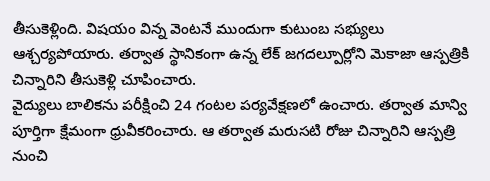తీసుకెళ్లింది. విషయం విన్న వెంటనే ముందుగా కుటుంబ సభ్యులు ఆశ్చర్యపోయారు. తర్వాత స్థానికంగా ఉన్న లేక్ జగదల్పూర్లోని మెకాజా ఆస్పత్రికి చిన్నారిని తీసుకెళ్లి చూపించారు.
వైద్యులు బాలికను పరీక్షించి 24 గంటల పర్యవేక్షణలో ఉంచారు. తర్వాత మాన్వి పూర్తిగా క్షేమంగా ధ్రువీకరించారు. ఆ తర్వాత మరుసటి రోజు చిన్నారిని ఆస్పత్రి నుంచి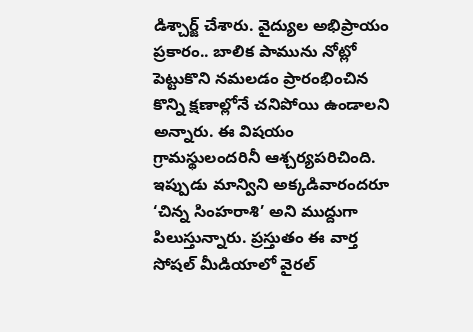డిశ్చార్జ్ చేశారు. వైద్యుల అభిప్రాయం ప్రకారం.. బాలిక పామును నోట్లో పెట్టుకొని నమలడం ప్రారంభించిన కొన్ని క్షణాల్లోనే చనిపోయి ఉండాలని అన్నారు. ఈ విషయం గ్రామస్థులందరినీ ఆశ్చర్యపరిచింది. ఇప్పుడు మాన్విని అక్కడివారందరూ ‘చిన్న సింహరాశి’ అని ముద్దుగా పిలుస్తున్నారు. ప్రస్తుతం ఈ వార్త సోషల్ మీడియాలో వైరల్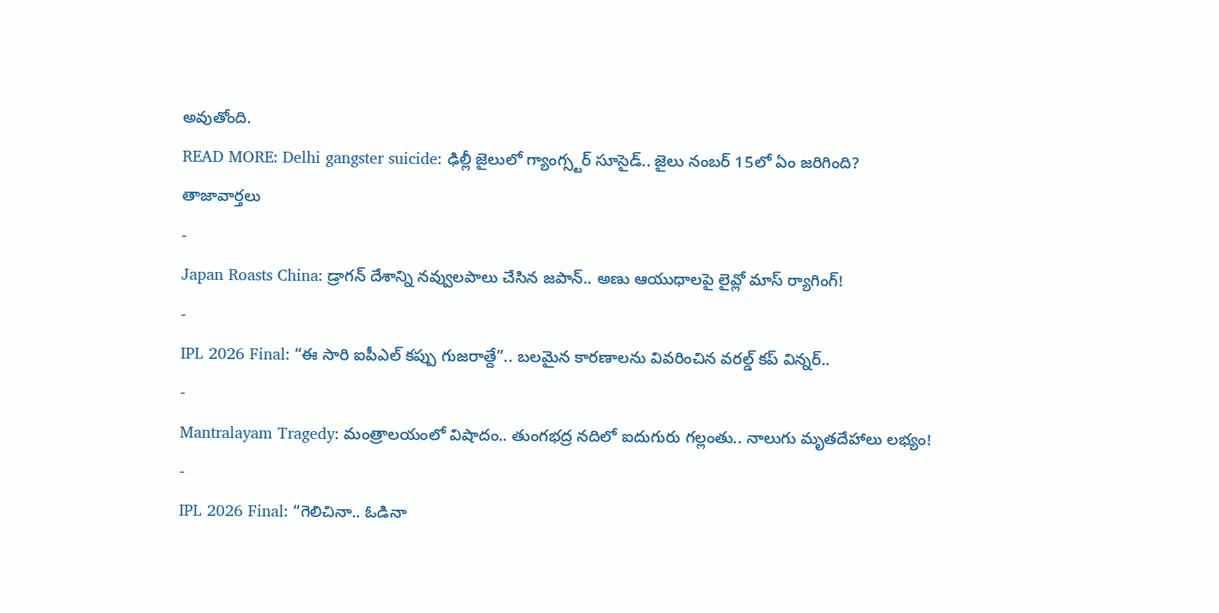అవుతోంది.
READ MORE: Delhi gangster suicide: ఢిల్లీ జైలులో గ్యాంగ్స్టర్ సూసైడ్.. జైలు నంబర్ 15లో ఏం జరిగింది?
తాజావార్తలు
-
Japan Roasts China: డ్రాగన్ దేశాన్ని నవ్వులపాలు చేసిన జపాన్.. అణు ఆయుధాలపై లైవ్లో మాస్ ర్యాగింగ్!
-
IPL 2026 Final: “ఈ సారి ఐపీఎల్ కప్పు గుజరాత్దే”.. బలమైన కారణాలను వివరించిన వరల్డ్ కప్ విన్నర్..
-
Mantralayam Tragedy: మంత్రాలయంలో విషాదం.. తుంగభద్ర నదిలో ఐదుగురు గల్లంతు.. నాలుగు మృతదేహాలు లభ్యం!
-
IPL 2026 Final: “గెలిచినా.. ఓడినా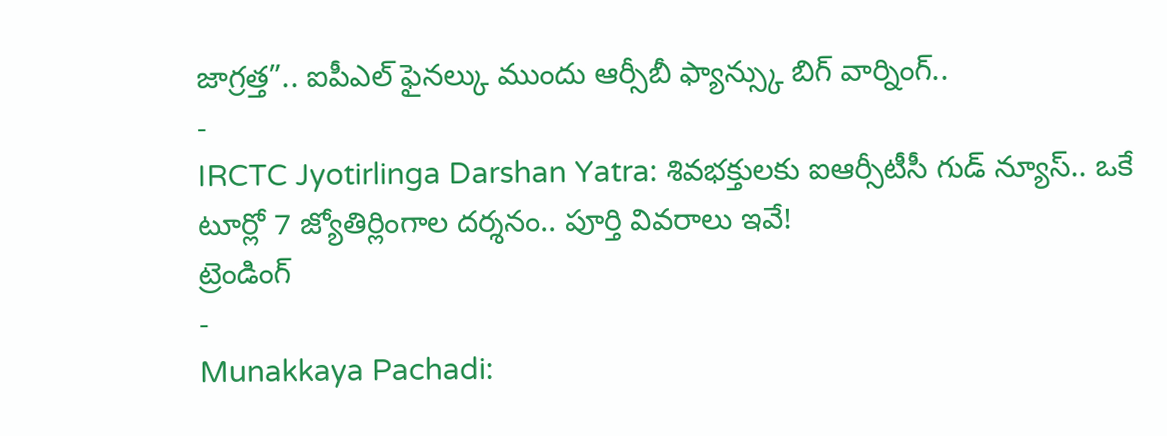జాగ్రత్త”.. ఐపీఎల్ ఫైనల్కు ముందు ఆర్సీబీ ఫ్యాన్స్కు బిగ్ వార్నింగ్..
-
IRCTC Jyotirlinga Darshan Yatra: శివభక్తులకు ఐఆర్సీటీసీ గుడ్ న్యూస్.. ఒకే టూర్లో 7 జ్యోతిర్లింగాల దర్శనం.. పూర్తి వివరాలు ఇవే!
ట్రెండింగ్
-
Munakkaya Pachadi: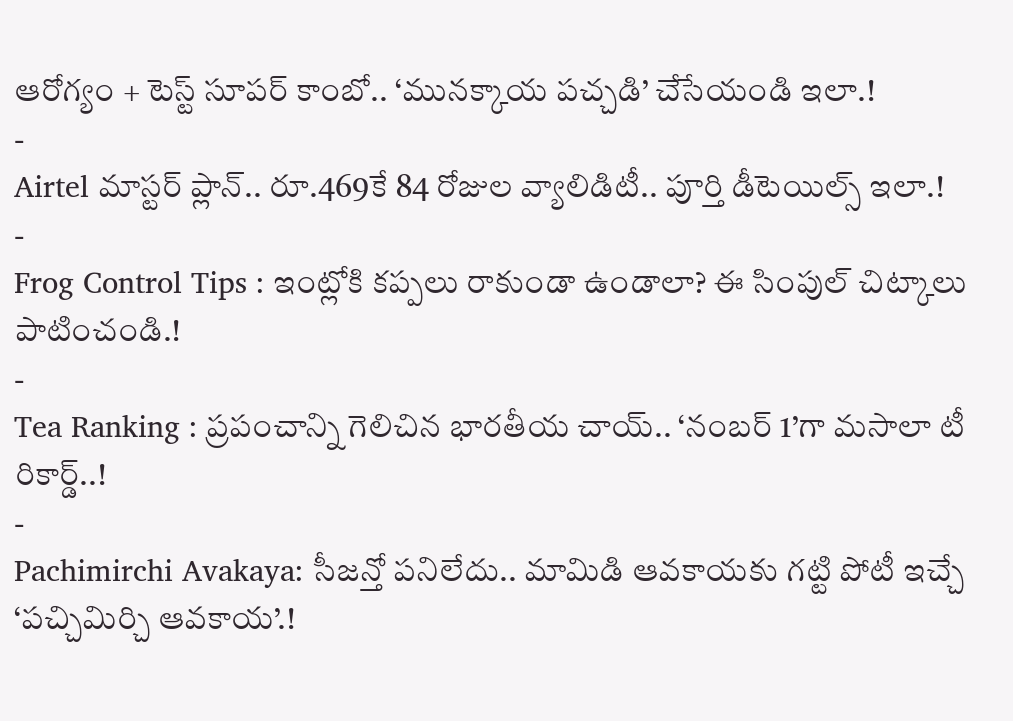ఆరోగ్యం + టెస్ట్ సూపర్ కాంబో.. ‘మునక్కాయ పచ్చడి’ చేసేయండి ఇలా.!
-
Airtel మాస్టర్ ప్లాన్.. రూ.469కే 84 రోజుల వ్యాలిడిటీ.. పూర్తి డీటెయిల్స్ ఇలా.!
-
Frog Control Tips : ఇంట్లోకి కప్పలు రాకుండా ఉండాలా? ఈ సింపుల్ చిట్కాలు పాటించండి.!
-
Tea Ranking : ప్రపంచాన్ని గెలిచిన భారతీయ చాయ్.. ‘నంబర్ 1’గా మసాలా టీ రికార్డ్..!
-
Pachimirchi Avakaya: సీజన్తో పనిలేదు.. మామిడి ఆవకాయకు గట్టి పోటీ ఇచ్చే ‘పచ్చిమిర్చి ఆవకాయ’.!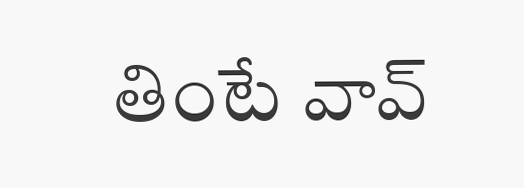తింటే వావ్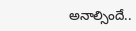అనాల్సిందే..